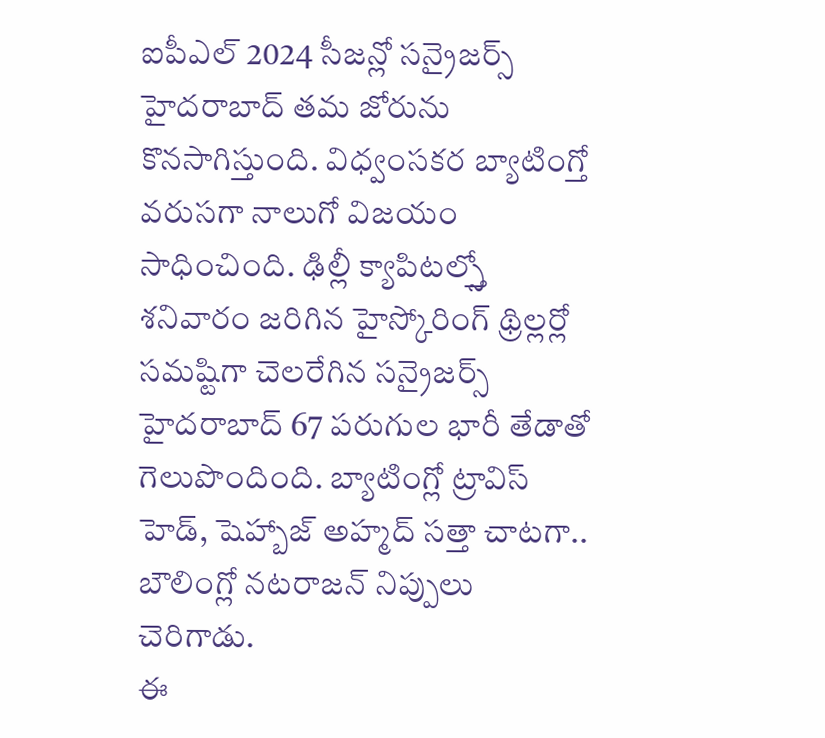ఐపీఎల్ 2024 సీజన్లో సన్రైజర్స్ హైదరాబాద్ తమ జోరును కొనసాగిస్తుంది. విధ్వంసకర బ్యాటింగ్తో వరుసగా నాలుగో విజయం సాధించింది. ఢిల్లీ క్యాపిటల్స్తో శనివారం జరిగిన హైస్కోరింగ్ థ్రిల్లర్లో సమష్టిగా చెలరేగిన సన్రైజర్స్ హైదరాబాద్ 67 పరుగుల భారీ తేడాతో గెలుపొందింది. బ్యాటింగ్లో ట్రావిస్ హెడ్, షెహ్బాజ్ అహ్మద్ సత్తా చాటగా.. బౌలింగ్లో నటరాజన్ నిప్పులు చెరిగాడు.
ఈ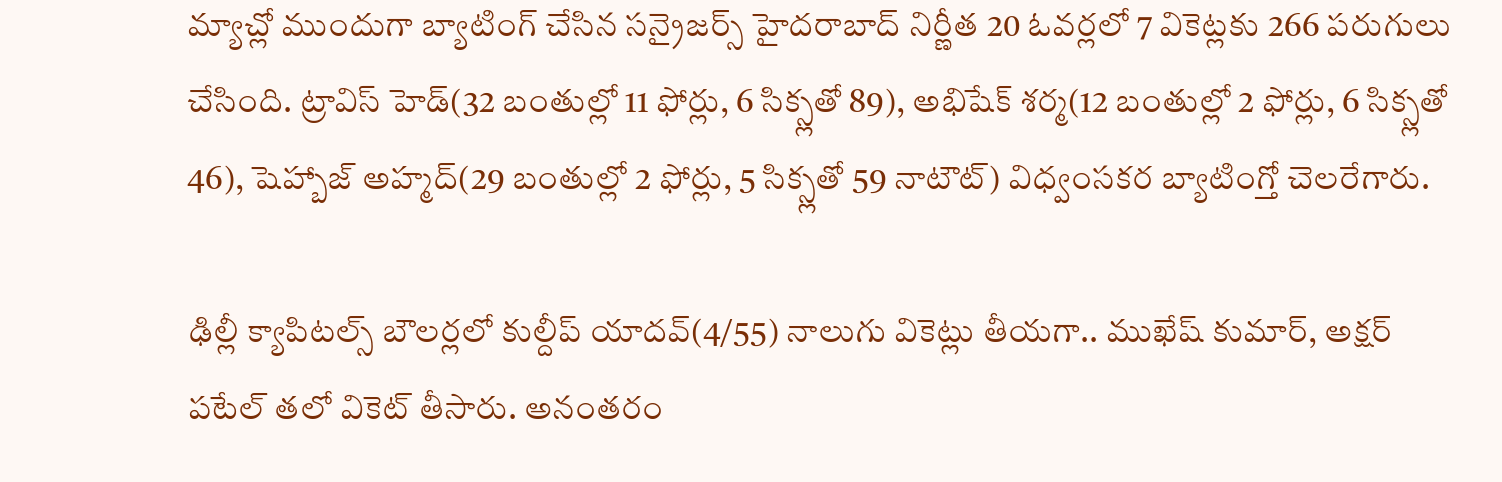మ్యాచ్లో ముందుగా బ్యాటింగ్ చేసిన సన్రైజర్స్ హైదరాబాద్ నిర్ణీత 20 ఓవర్లలో 7 వికెట్లకు 266 పరుగులు చేసింది. ట్రావిస్ హెడ్(32 బంతుల్లో 11 ఫోర్లు, 6 సిక్స్లతో 89), అభిషేక్ శర్మ(12 బంతుల్లో 2 ఫోర్లు, 6 సిక్స్లతో 46), షెహ్బాజ్ అహ్మద్(29 బంతుల్లో 2 ఫోర్లు, 5 సిక్స్లతో 59 నాటౌట్) విధ్వంసకర బ్యాటింగ్తో చెలరేగారు.

ఢిల్లీ క్యాపిటల్స్ బౌలర్లలో కుల్దీప్ యాదవ్(4/55) నాలుగు వికెట్లు తీయగా.. ముఖేష్ కుమార్, అక్షర్ పటేల్ తలో వికెట్ తీసారు. అనంతరం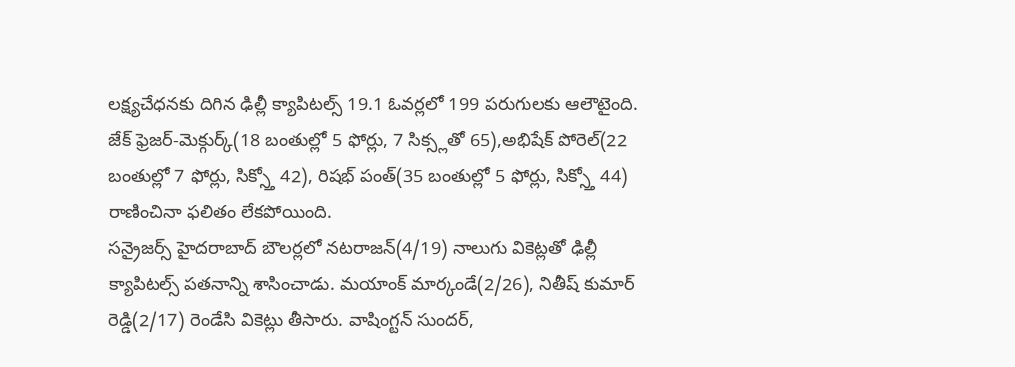లక్ష్యచేధనకు దిగిన ఢిల్లీ క్యాపిటల్స్ 19.1 ఓవర్లలో 199 పరుగులకు ఆలౌటైంది. జేక్ ఫ్రెజర్-మెక్గుర్క్(18 బంతుల్లో 5 ఫోర్లు, 7 సిక్స్లతో 65),అభిషేక్ పోరెల్(22 బంతుల్లో 7 ఫోర్లు, సిక్స్తో 42), రిషభ్ పంత్(35 బంతుల్లో 5 ఫోర్లు, సిక్స్తో 44) రాణించినా ఫలితం లేకపోయింది.
సన్రైజర్స్ హైదరాబాద్ బౌలర్లలో నటరాజన్(4/19) నాలుగు వికెట్లతో ఢిల్లీ క్యాపిటల్స్ పతనాన్ని శాసించాడు. మయాంక్ మార్కండే(2/26), నితీష్ కుమార్ రెడ్డి(2/17) రెండేసి వికెట్లు తీసారు. వాషింగ్టన్ సుందర్,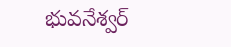భువనేశ్వర్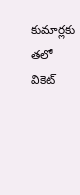కుమార్లకు తలో వికెట్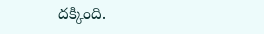దక్కింది.